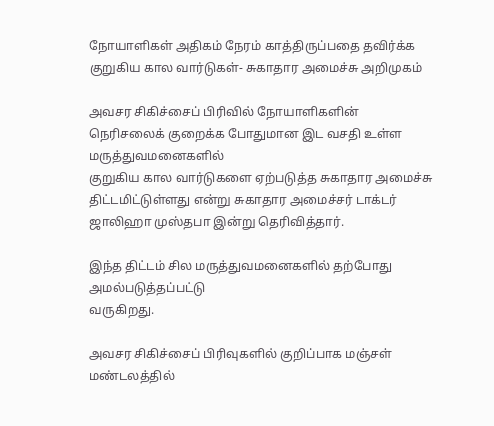நோயாளிகள் அதிகம் நேரம் காத்திருப்பதை தவிர்க்க குறுகிய கால வார்டுகள்- சுகாதார அமைச்சு அறிமுகம்

அவசர சிகிச்சைப் பிரிவில் நோயாளிகளின்
நெரிசலைக் குறைக்க போதுமான இட வசதி உள்ள மருத்துவமனைகளில்
குறுகிய கால வார்டுகளை ஏற்படுத்த சுகாதார அமைச்சு திட்டமிட்டுள்ளது என்று சுகாதார அமைச்சர் டாக்டர் ஜாலிஹா முஸ்தபா இன்று தெரிவித்தார்.

இந்த திட்டம் சில மருத்துவமனைகளில் தற்போது அமல்படுத்தப்பட்டு
வருகிறது.

அவசர சிகிச்சைப் பிரிவுகளில் குறிப்பாக மஞ்சள் மண்டலத்தில்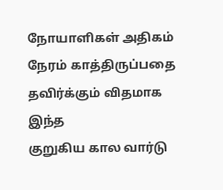நோயாளிகள் அதிகம் நேரம் காத்திருப்பதை தவிர்க்கும் விதமாக இந்த
குறுகிய கால வார்டு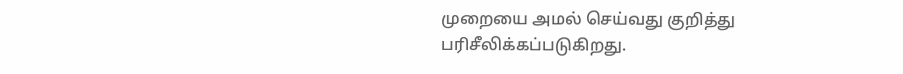முறையை அமல் செய்வது குறித்து
பரிசீலிக்கப்படுகிறது.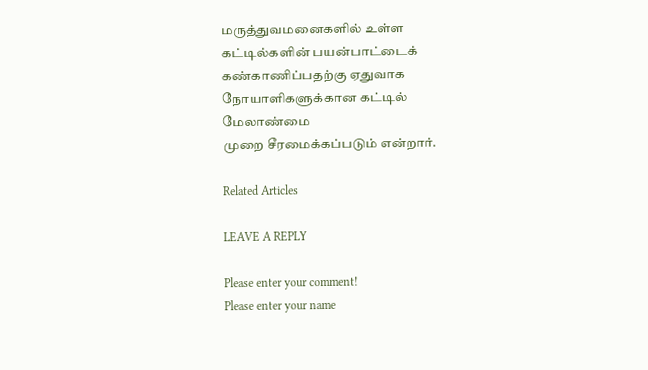மருத்துவமனைகளில் உள்ள கட்டில்களின் பயன்பாட்டைக்
கண்காணிப்பதற்கு ஏதுவாக நோயாளிகளுக்கான கட்டில் மேலாண்மை
முறை சீரமைக்கப்படும் என்றார்.

Related Articles

LEAVE A REPLY

Please enter your comment!
Please enter your name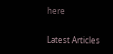here

Latest Articles